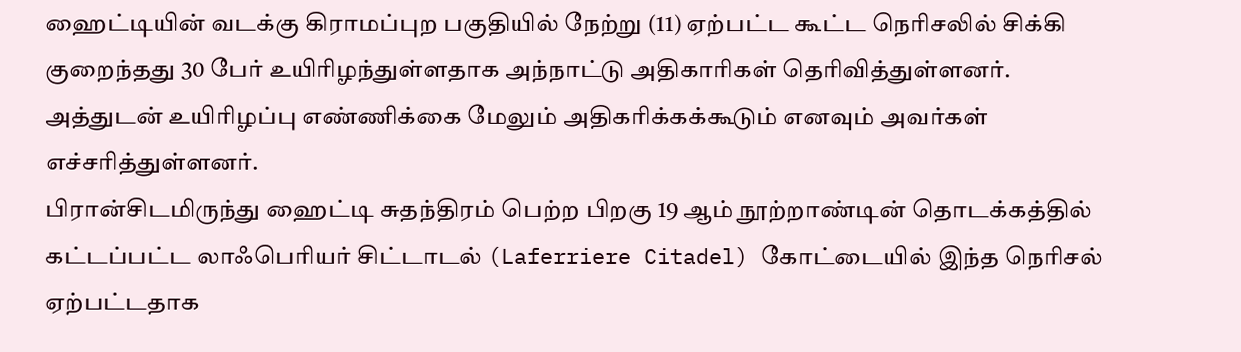ஹைட்டியின் வடக்கு கிராமப்புற பகுதியில் நேற்று (11) ஏற்பட்ட கூட்ட நெரிசலில் சிக்கி குறைந்தது 30 பேர் உயிரிழந்துள்ளதாக அந்நாட்டு அதிகாரிகள் தெரிவித்துள்ளனர்.
அத்துடன் உயிரிழப்பு எண்ணிக்கை மேலும் அதிகரிக்கக்கூடும் எனவும் அவர்கள் எச்சரித்துள்ளனர்.
பிரான்சிடமிருந்து ஹைட்டி சுதந்திரம் பெற்ற பிறகு 19 ஆம் நூற்றாண்டின் தொடக்கத்தில் கட்டப்பட்ட லாஃபெரியர் சிட்டாடல் (Laferriere Citadel) கோட்டையில் இந்த நெரிசல் ஏற்பட்டதாக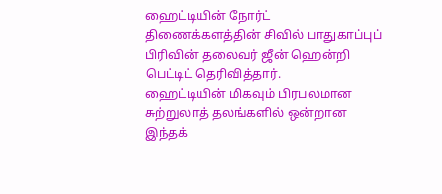ஹைட்டியின் நோர்ட் திணைக்களத்தின் சிவில் பாதுகாப்புப் பிரிவின் தலைவர் ஜீன் ஹென்றி பெட்டிட் தெரிவித்தார்.
ஹைட்டியின் மிகவும் பிரபலமான சுற்றுலாத் தலங்களில் ஒன்றான இந்தக்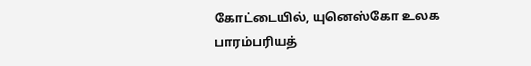கோட்டையில், யுனெஸ்கோ உலக பாரம்பரியத்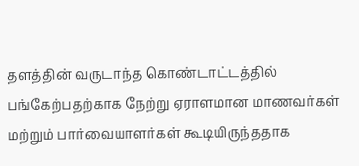தளத்தின் வருடாந்த கொண்டாட்டத்தில் பங்கேற்பதற்காக நேற்று ஏராளமான மாணவர்கள் மற்றும் பார்வையாளர்கள் கூடியிருந்ததாக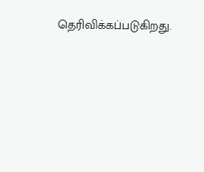தெரிவிக்கப்படுகிறது.